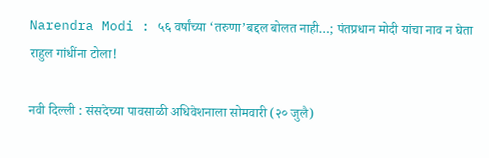Narendra Modi : ५६ वर्षांच्या ‘तरुणा’बद्दल बोलत नाही…; पंतप्रधान मोदी यांचा नाव न घेता राहुल गांधींना टोला!

नवी दिल्ली : संसदेच्या पावसाळी अधिवेशनाला सोमवारी (२० जुलै)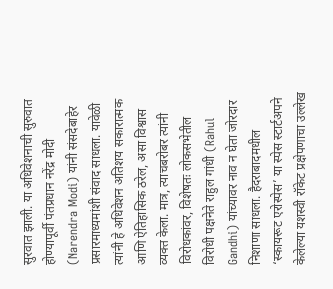सुरवात झाली. या अधिवेशनाची सुरुवात होण्यापूर्वी पंतप्रधान नरेंद्र मोदी (Narendra Modi) यांनी संसदेबाहेर प्रसारमाध्यमांशी संवाद साधला. यावेळी त्यांनी हे अधिवेशन अतिशय सकारात्मक आणि ऐतिहासिक ठरेल, असा विश्वास व्यक्त केला. मात्र, त्याचबरोबर त्यांनी विरोधकांवर, विशेषतः लोकसभेतील विरोधी पक्षनेते राहुल गांधी (Rahul Gandhi) यांच्यावर नाव न घेता जोरदार निशाणा साधला. हैदराबादमधील ‘स्कायरूट एरोस्पेस’ या स्पेस स्टार्टअपने केलेल्या यशस्वी रॉकेट प्रक्षेपणाचा उल्लेख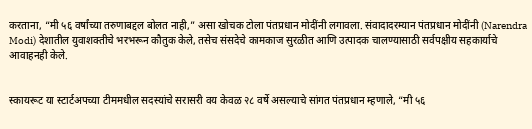करताना, “मी ५६ वर्षांच्या तरुणाबद्दल बोलत नाही,” असा खोचक टोला पंतप्रधान मोदींनी लगावला. संवादादरम्यान पंतप्रधान मोदींनी (Narendra Modi) देशातील युवाशक्तीचे भरभरून कौतुक केले, तसेच संसदेचे कामकाज सुरळीत आणि उत्पादक चालण्यासाठी सर्वपक्षीय सहकार्याचे आवाहनही केले.


स्कायरूट या स्टार्टअपच्या टीममधील सदस्यांचे सरासरी वय केवळ २८ वर्षे असल्याचे सांगत पंतप्रधान म्हणाले, “मी ५६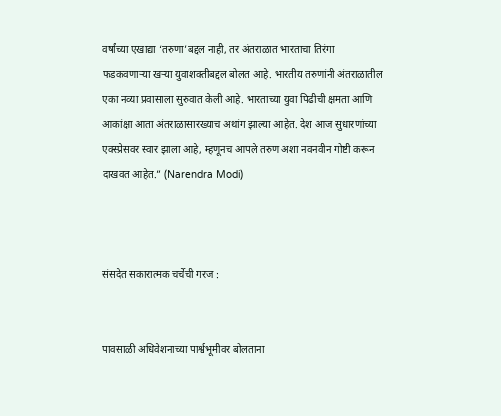वर्षांच्या एखाद्या ‘तरुणा’बद्दल नाही, तर अंतराळात भारताचा तिरंगा फडकवणाऱ्या खऱ्या युवाशक्तीबद्दल बोलत आहे. भारतीय तरुणांनी अंतराळातील एका नव्या प्रवासाला सुरुवात केली आहे. भारताच्या युवा पिढीची क्षमता आणि आकांक्षा आता अंतराळासारख्याच अथांग झाल्या आहेत. देश आज सुधारणांच्या एक्स्प्रेसवर स्वार झाला आहे, म्हणूनच आपले तरुण अशा नवनवीन गोष्टी करून दाखवत आहेत.” (Narendra Modi)



संसदेत सकारात्मक चर्चेची गरज :


पावसाळी अधिवेशनाच्या पार्श्वभूमीवर बोलताना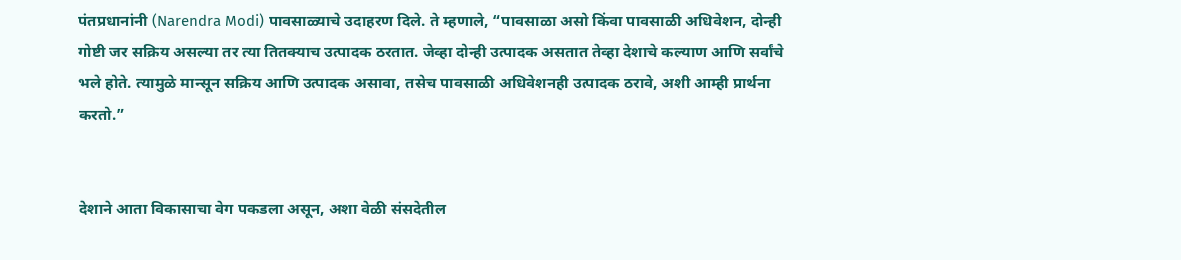पंतप्रधानांनी (Narendra Modi) पावसाळ्याचे उदाहरण दिले. ते म्हणाले, “पावसाळा असो किंवा पावसाळी अधिवेशन, दोन्ही गोष्टी जर सक्रिय असल्या तर त्या तितक्याच उत्पादक ठरतात. जेव्हा दोन्ही उत्पादक असतात तेव्हा देशाचे कल्याण आणि सर्वांचे भले होते. त्यामुळे मान्सून सक्रिय आणि उत्पादक असावा, तसेच पावसाळी अधिवेशनही उत्पादक ठरावे, अशी आम्ही प्रार्थना करतो.”


देशाने आता विकासाचा वेग पकडला असून, अशा वेळी संसदेतील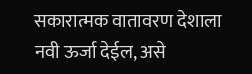सकारात्मक वातावरण देशाला नवी ऊर्जा देईल, असे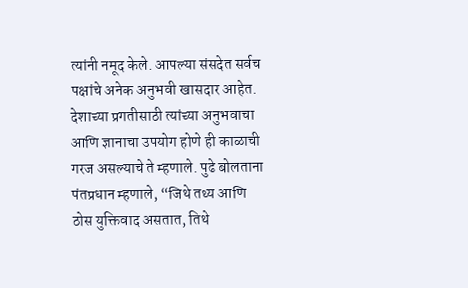त्यांनी नमूद केले. आपल्या संसदेत सर्वच पक्षांचे अनेक अनुभवी खासदार आहेत. देशाच्या प्रगतीसाठी त्यांच्या अनुभवाचा आणि ज्ञानाचा उपयोग होणे ही काळाची गरज असल्याचे ते म्हणाले. पुढे बोलताना पंतप्रधान म्हणाले, “जिथे तथ्य आणि ठोस युक्तिवाद असतात, तिथे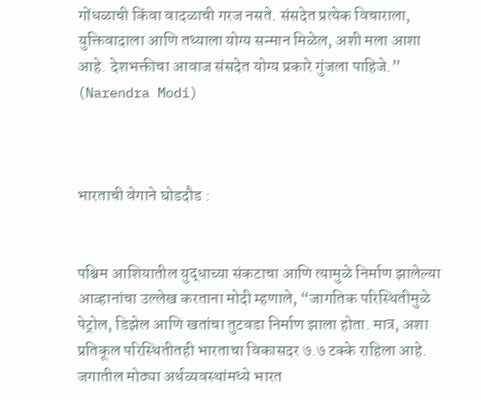गोंधळाची किंवा वादळाची गरज नसते. संसदेत प्रत्येक विचाराला, युक्तिवादाला आणि तथ्याला योग्य सन्मान मिळेल, अशी मला आशा आहे. देशभक्तीचा आवाज संसदेत योग्य प्रकारे गुंजला पाहिजे.” (Narendra Modi)



भारताची वेगाने घोडदौड :


पश्चिम आशियातील युद्धाच्या संकटाचा आणि त्यामुळे निर्माण झालेल्या आव्हानांचा उल्लेख करताना मोदी म्हणाले, “जागतिक परिस्थितीमुळे पेट्रोल, डिझेल आणि खतांचा तुटवडा निर्माण झाला होता. मात्र, अशा प्रतिकूल परिस्थितीतही भारताचा विकासदर ७.७ टक्के राहिला आहे. जगातील मोठ्या अर्थव्यवस्थांमध्ये भारत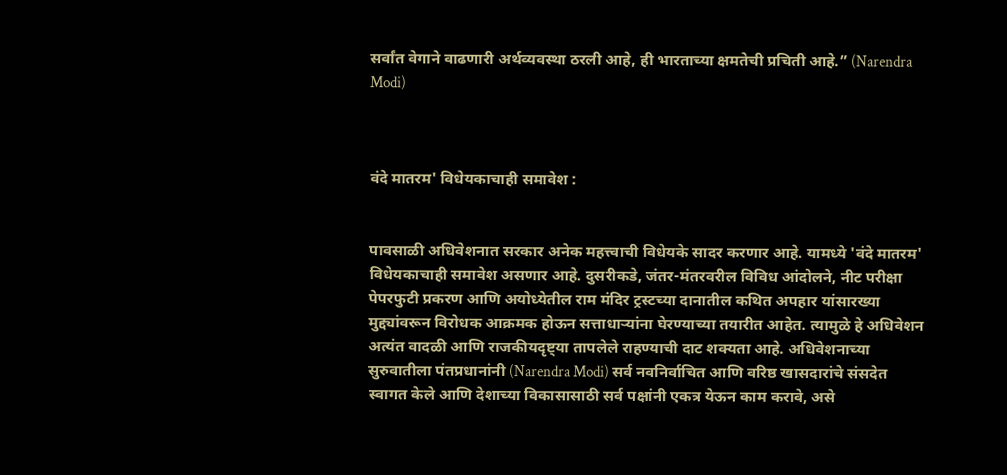सर्वांत वेगाने वाढणारी अर्थव्यवस्था ठरली आहे, ही भारताच्या क्षमतेची प्रचिती आहे.” (Narendra Modi)



वंदे मातरम' विधेयकाचाही समावेश :


पावसाळी अधिवेशनात सरकार अनेक महत्त्वाची विधेयके सादर करणार आहे. यामध्ये 'वंदे मातरम' विधेयकाचाही समावेश असणार आहे. दुसरीकडे, जंतर-मंतरवरील विविध आंदोलने, नीट परीक्षा पेपरफुटी प्रकरण आणि अयोध्येतील राम मंदिर ट्रस्टच्या दानातील कथित अपहार यांसारख्या मुद्द्यांवरून विरोधक आक्रमक होऊन सत्ताधाऱ्यांना घेरण्याच्या तयारीत आहेत. त्यामुळे हे अधिवेशन अत्यंत वादळी आणि राजकीयदृष्ट्या तापलेले राहण्याची दाट शक्यता आहे. अधिवेशनाच्या सुरुवातीला पंतप्रधानांनी (Narendra Modi) सर्व नवनिर्वाचित आणि वरिष्ठ खासदारांचे संसदेत स्वागत केले आणि देशाच्या विकासासाठी सर्व पक्षांनी एकत्र येऊन काम करावे, असे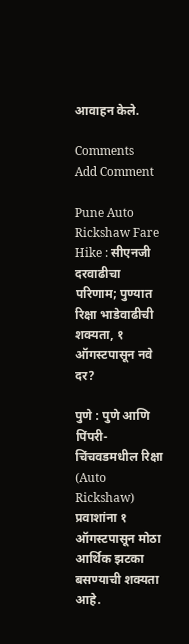आवाहन केले.

Comments
Add Comment

Pune Auto Rickshaw Fare Hike : सीएनजी दरवाढीचा परिणाम; पुण्यात रिक्षा भाडेवाढीची शक्यता, १ ऑगस्टपासून नवे दर?

पुणे : पुणे आणि पिंपरी-चिंचवडमधील रिक्षा (Auto Rickshaw) प्रवाशांना १ ऑगस्टपासून मोठा आर्थिक झटका बसण्याची शक्यता आहे.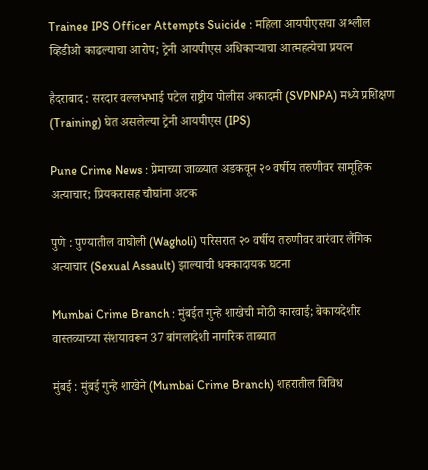Trainee IPS Officer Attempts Suicide : महिला आयपीएसचा अश्लील व्हिडीओ काढल्याचा आरोप; ट्रेनी आयपीएस अधिकाऱ्याचा आत्महत्येचा प्रयत्न

हैदराबाद : सरदार वल्लभभाई पटेल राष्ट्रीय पोलीस अकादमी (SVPNPA) मध्ये प्रशिक्षण (Training) घेत असलेल्या ट्रेनी आयपीएस (IPS)

Pune Crime News : प्रेमाच्या जाळ्यात अडकवून २० वर्षीय तरुणीवर सामूहिक अत्याचार; प्रियकरासह चौघांना अटक

पुणे : पुण्यातील वाघोली (Wagholi) परिसरात २० वर्षीय तरुणीवर वारंवार लैंगिक अत्याचार (Sexual Assault) झाल्याची धक्कादायक घटना

Mumbai Crime Branch : मुंबईत गुन्हे शाखेची मोठी कारवाई; बेकायदेशीर वास्तव्याच्या संशयावरून 37 बांगलादेशी नागरिक ताब्यात

मुंबई : मुंबई गुन्हे शाखेने (Mumbai Crime Branch) शहरातील विविध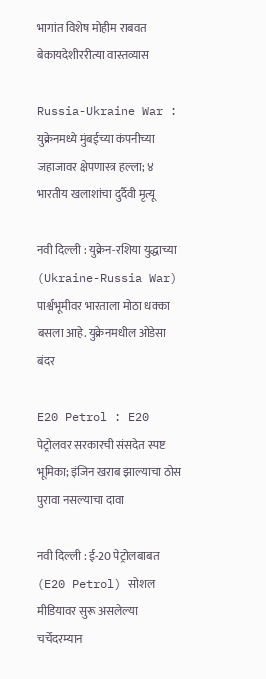भागांत विशेष मोहीम राबवत बेकायदेशीररीत्या वास्तव्यास

Russia-Ukraine War : युक्रेनमध्ये मुंबईच्या कंपनीच्या जहाजावर क्षेपणास्त्र हल्ला; ४ भारतीय खलाशांचा दुर्दैवी मृत्यू

नवी दिल्ली : युक्रेन-रशिया युद्धाच्या (Ukraine-Russia War) पार्श्वभूमीवर भारताला मोठा धक्का बसला आहे. युक्रेनमधील ओडेसा बंदर

E20 Petrol : E20 पेट्रोलवर सरकारची संसदेत स्पष्ट भूमिका; इंजिन खराब झाल्याचा ठोस पुरावा नसल्याचा दावा

नवी दिल्ली : ई-20 पेट्रोलबाबत (E20 Petrol) सोशल मीडियावर सुरू असलेल्या चर्चेदरम्यान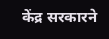केंद्र सरकारने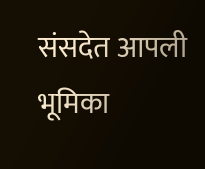संसदेत आपली भूमिका